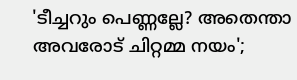'ടീച്ചറും പെണ്ണല്ലേ? അതെന്താ അവരോട് ചിറ്റമ്മ നയം';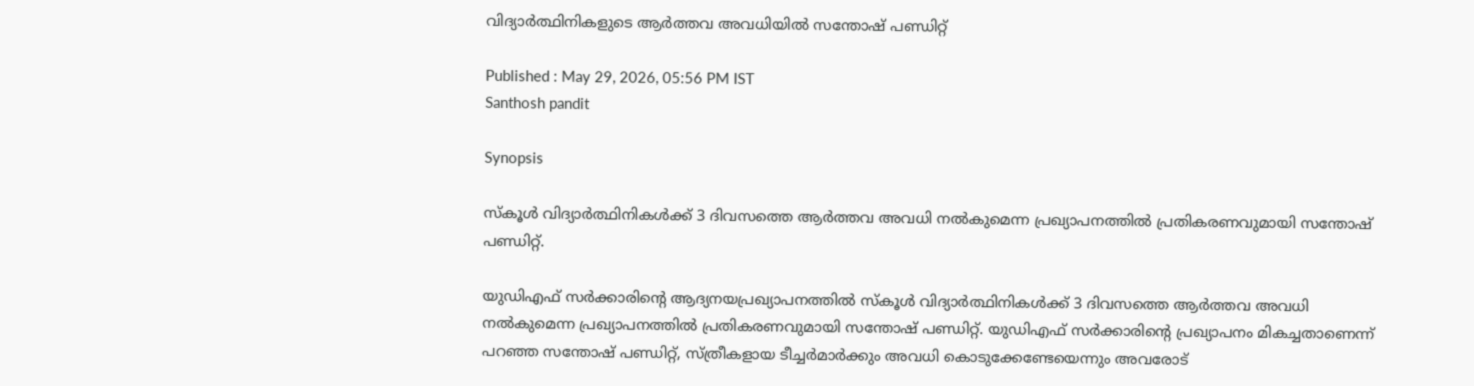വിദ്യാർത്ഥിനികളുടെ ആർത്തവ അവധിയിൽ സന്തോഷ് പണ്ഡിറ്റ്

Published : May 29, 2026, 05:56 PM IST
Santhosh pandit

Synopsis

സ്കൂൾ വിദ്യാർത്ഥിനികൾക്ക് 3 ദിവസത്തെ ആർത്തവ അവധി നൽകുമെന്ന പ്രഖ്യാപനത്തിൽ പ്രതികരണവുമായി സന്തോഷ് പണ്ഡിറ്റ്.

യുഡിഎഫ് സർക്കാരിന്റെ ആദ്യനയപ്രഖ്യാപനത്തിൽ സ്കൂൾ വിദ്യാർത്ഥിനികൾക്ക് 3 ദിവസത്തെ ആർത്തവ അവധി നൽകുമെന്ന പ്രഖ്യാപനത്തിൽ പ്രതികരണവുമായി സന്തോഷ് പണ്ഡിറ്റ്. യുഡിഎഫ് സർക്കാരിന്റെ പ്രഖ്യാപനം മികച്ചതാണെന്ന് പറഞ്ഞ സന്തോഷ് പണ്ഡിറ്റ്, സ്ത്രീകളായ ടീച്ചർമാർക്കും അവധി കൊടുക്കേണ്ടേയെന്നും അവരോട്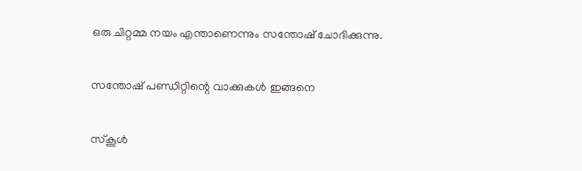ഒരു ചിറ്റമ്മ നയം എന്താണെന്നും സന്തോഷ് ചോദിക്കുന്നു.

സന്തോഷ് പണ്ഡിറ്റിന്റെ വാക്കുകൾ ഇങ്ങനെ

സ്കൂൾ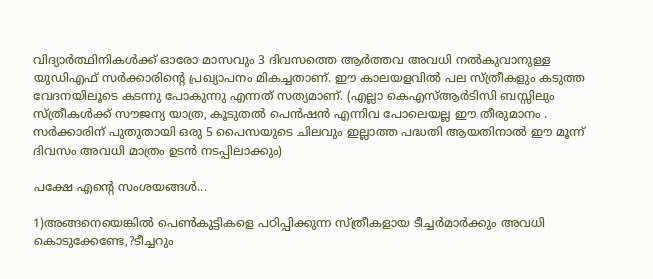വിദ്യാർത്ഥിനികൾക്ക് ഓരോ മാസവും 3 ദിവസത്തെ ആർത്തവ അവധി നൽകുവാനുള്ള യുഡിഎഫ് സർക്കാരിന്റെ പ്രഖ്യാപനം മികച്ചതാണ്. ഈ കാലയളവിൽ പല സ്ത്രീകളും കടുത്ത വേദനയിലൂടെ കടന്നു പോകുന്നു എന്നത് സത്യമാണ്. (എല്ലാ കെഎസ്ആര്‍ടിസി ബസ്സിലും സ്ത്രീകൾക്ക് സൗജന്യ യാത്ര, കൂടുതൽ പെൻഷൻ എന്നിവ പോലെയല്ല ഈ തീരുമാനം . സർക്കാരിന് പുതുതായി ഒരു 5 പൈസയുടെ ചിലവും ഇല്ലാത്ത പദ്ധതി ആയതിനാൽ ഈ മൂന്ന് ദിവസം അവധി മാത്രം ഉടൻ നടപ്പിലാക്കും)

പക്ഷേ എന്റെ സംശയങ്ങൾ...

1)അങ്ങനെയെങ്കിൽ പെൺകുട്ടികളെ പഠിപ്പിക്കുന്ന സ്ത്രീകളായ ടീച്ചർമാർക്കും അവധി കൊടുക്കേണ്ടേ,?ടീച്ചറും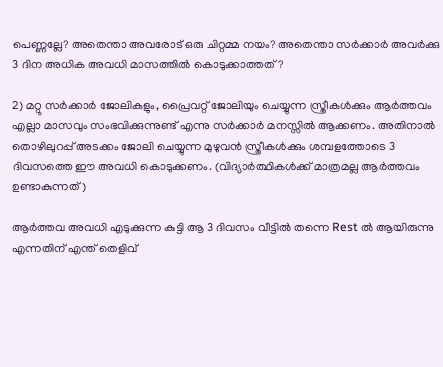പെണ്ണല്ലേ? അതെന്താ അവരോട് ഒരു ചിറ്റമ്മ നയം? അതെന്താ സർക്കാർ അവർക്കു 3 ദിന അധിക അവധി മാസത്തിൽ കൊടുക്കാത്തത്?

2) മറ്റു സർക്കാർ ജോലികളും, പ്രൈവറ്റ് ജോലിയും ചെയ്യുന്ന സ്ത്രീകൾക്കും ആർത്തവം എല്ലാ മാസവും സംഭവിക്കുന്നുണ്ട് എന്നു സർക്കാർ മനസ്സിൽ ആക്കണം. അതിനാൽ തൊഴിലുറപ്പ് അടക്കം ജോലി ചെയ്യുന്ന മുഴുവൻ സ്ത്രീകൾക്കും ശമ്പളത്തോടെ 3 ദിവസത്തെ ഈ അവധി കൊടുക്കണം. (വിദ്യാർത്ഥികൾക്ക് മാത്രമല്ല ആർത്തവം ഉണ്ടാകുന്നത് )

ആർത്തവ അവധി എടുക്കുന്ന കുട്ടി ആ 3 ദിവസം വീട്ടിൽ തന്നെ Rest ൽ ആയിരുന്നു എന്നതിന് എന്ത് തെളിവ്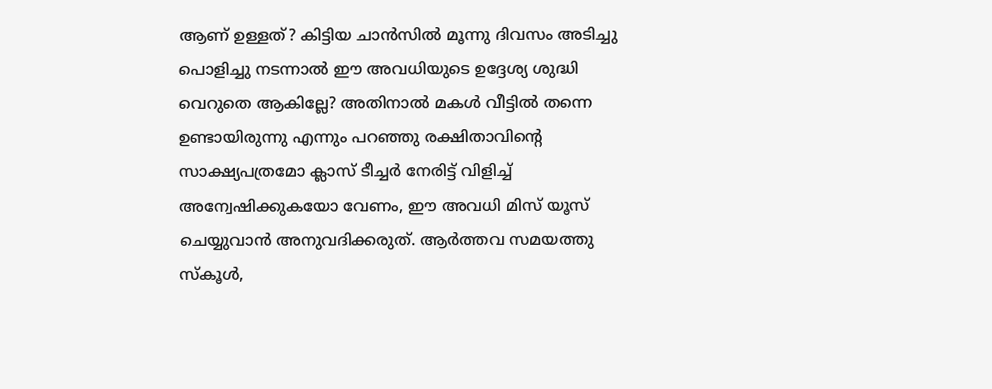ആണ് ഉള്ളത്? കിട്ടിയ ചാൻസിൽ മൂന്നു ദിവസം അടിച്ചു പൊളിച്ചു നടന്നാൽ ഈ അവധിയുടെ ഉദ്ദേശ്യ ശുദ്ധി വെറുതെ ആകില്ലേ? അതിനാൽ മകൾ വീട്ടിൽ തന്നെ ഉണ്ടായിരുന്നു എന്നും പറഞ്ഞു രക്ഷിതാവിൻ്റെ സാക്ഷ്യപത്രമോ ക്ലാസ് ടീച്ചർ നേരിട്ട് വിളിച്ച് അന്വേഷിക്കുകയോ വേണം, ഈ അവധി മിസ് യൂസ് ചെയ്യുവാൻ അനുവദിക്കരുത്. ആർത്തവ സമയത്തു സ്കൂള്‍,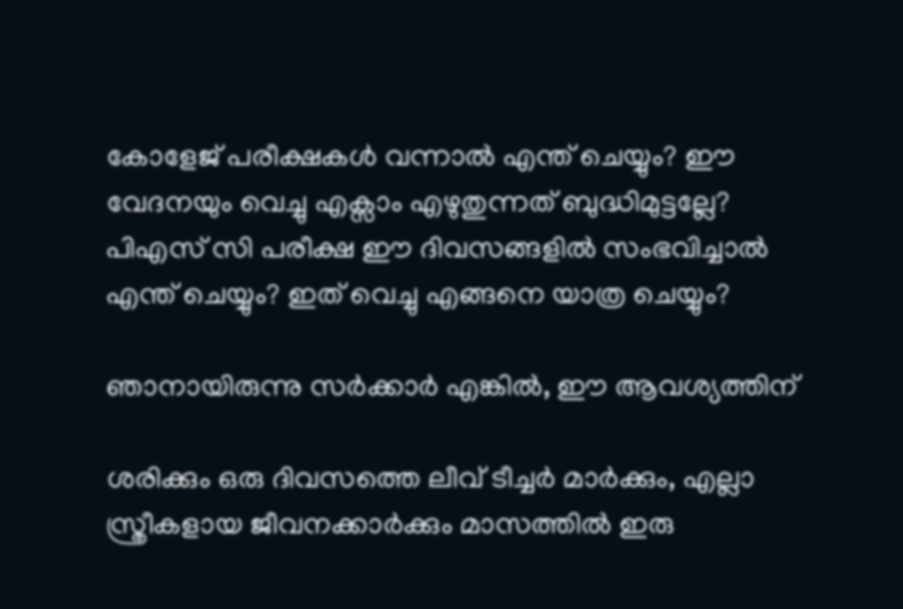കോളേജ് പരീക്ഷകൾ വന്നാൽ എന്ത് ചെയ്യും? ഈ വേദനയും വെച്ചു എക്സാം എഴുതുന്നത് ബുദ്ധിമുട്ടല്ലേ? പിഎസ് സി പരീക്ഷ ഈ ദിവസങ്ങളിൽ സംഭവിച്ചാൽ എന്ത് ചെയ്യും? ഇത് വെച്ചു എങ്ങനെ യാത്ര ചെയ്യും?

ഞാനായിരുന്നു സർക്കാർ എങ്കിൽ, ഈ ആവശ്യത്തിന്

ശരിക്കും ഒരു ദിവസത്തെ ലീവ് ടീച്ചർ മാർക്കും, എല്ലാ സ്ത്രീകളായ ജീവനക്കാർക്കും മാസത്തിൽ ഇരു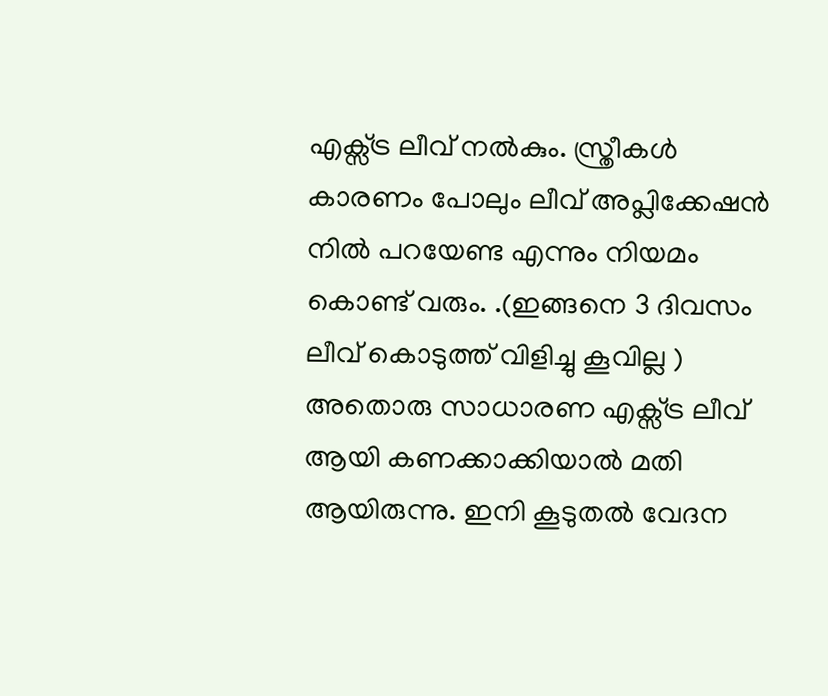എക്സ്ട്ര ലീവ് നൽകും. സ്ത്രീകൾ കാരണം പോലും ലീവ് അപ്ലിക്കേഷൻ നിൽ പറയേണ്ട എന്നും നിയമം കൊണ്ട് വരും. .(ഇങ്ങനെ 3 ദിവസം ലീവ് കൊടുത്ത് വിളിച്ചു കൂവില്ല ) അതൊരു സാധാരണ എക്സ്ട്ര ലീവ് ആയി കണക്കാക്കിയാൽ മതി ആയിരുന്നു. ഇനി കൂടുതൽ വേദന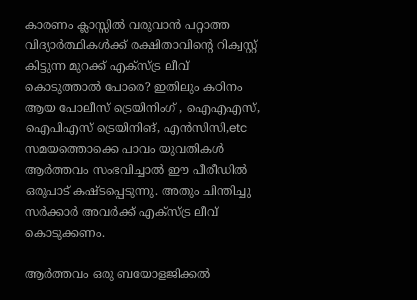കാരണം ക്ലാസ്സിൽ വരുവാൻ പറ്റാത്ത വിദ്യാർത്ഥികൾക്ക് രക്ഷിതാവിന്റെ റിക്വസ്റ്റ് കിട്ടുന്ന മുറക്ക് എക്സ്ട്ര ലീവ് കൊടുത്താൽ പോരെ? ഇതിലും കഠിനം ആയ പോലീസ് ട്രെയിനിംഗ് , ഐഎഎസ്, ഐപിഎസ് ട്രെയിനിങ്, എന്‍സിസി,etc സമയത്തൊക്കെ പാവം യുവതികൾ ആർത്തവം സംഭവിച്ചാൽ ഈ പീരീഡിൽ ഒരുപാട് കഷ്ടപ്പെടുന്നു. അതും ചിന്തിച്ചു സർക്കാർ അവർക്ക് എക്സ്ട്ര ലീവ് കൊടുക്കണം.

ആർത്തവം ഒരു ബയോളജിക്കല്‍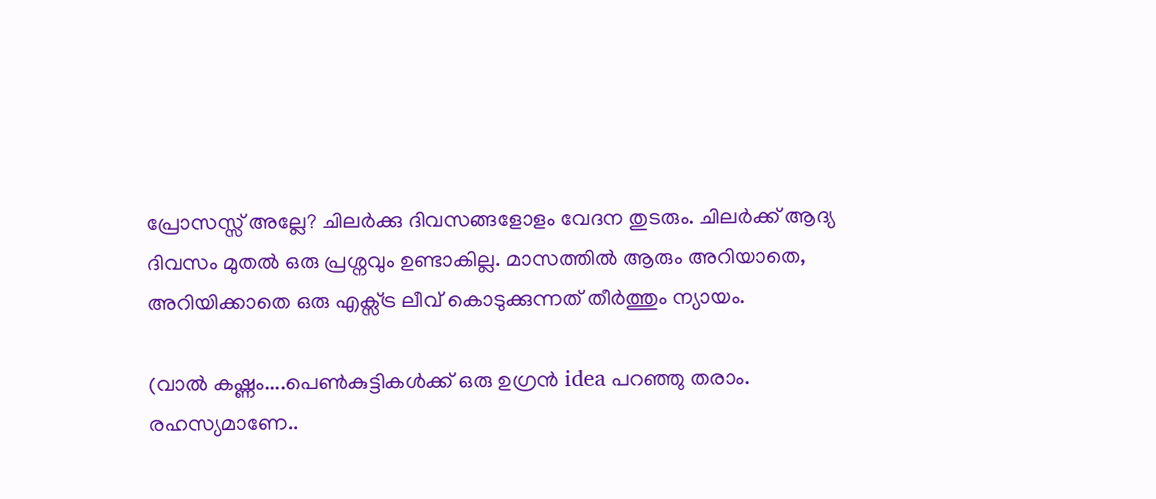പ്രോസസ്സ് അല്ലേ? ചിലർക്കു ദിവസങ്ങളോളം വേദന തുടരും. ചിലർക്ക് ആദ്യ ദിവസം മുതൽ ഒരു പ്രശ്നവും ഉണ്ടാകില്ല. മാസത്തിൽ ആരും അറിയാതെ, അറിയിക്കാതെ ഒരു എക്സ്ട്ര ലീവ് കൊടുക്കുന്നത് തീർത്തും ന്യായം.

(വാൽ കഷ്ണം....പെൺകുട്ടികൾക്ക് ഒരു ഉഗ്രൻ idea പറഞ്ഞു തരാം. രഹസ്യമാണേ..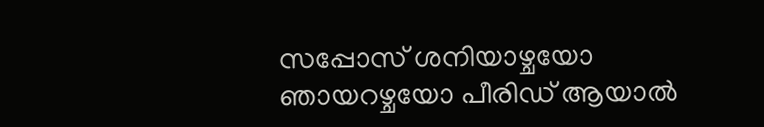സപ്പോസ് ശനിയാഴ്ചയോ ഞായറഴ്ചയോ പീരിഡ് ആയാല്‍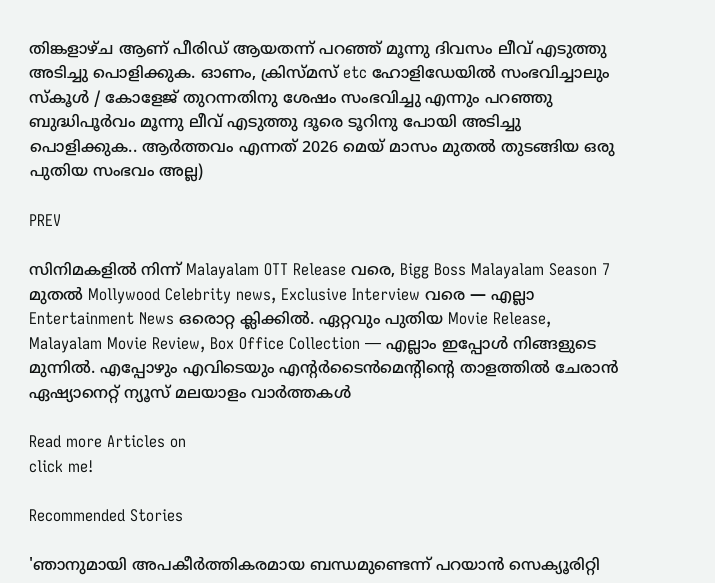തിങ്കളാഴ്ച ആണ് പീരിഡ് ആയതന്ന് പറഞ്ഞ് മൂന്നു ദിവസം ലീവ് എടുത്തു അടിച്ചു പൊളിക്കുക. ഓണം, ക്രിസ്മസ് etc ഹോളിഡേയിൽ സംഭവിച്ചാലും സ്കൂള്‍ / കോളേജ് തുറന്നതിനു ശേഷം സംഭവിച്ചു എന്നും പറഞ്ഞു ബുദ്ധിപൂർവം മൂന്നു ലീവ് എടുത്തു ദൂരെ ടൂറിനു പോയി അടിച്ചു പൊളിക്കുക.. ആർത്തവം എന്നത് 2026 മെയ്‌ മാസം മുതൽ തുടങ്ങിയ ഒരു പുതിയ സംഭവം അല്ല)

PREV

സിനിമകളിൽ നിന്ന് Malayalam OTT Release വരെ, Bigg Boss Malayalam Season 7 മുതൽ Mollywood Celebrity news, Exclusive Interview വരെ — എല്ലാ Entertainment News ഒരൊറ്റ ക്ലിക്കിൽ. ഏറ്റവും പുതിയ Movie Release, Malayalam Movie Review, Box Office Collection — എല്ലാം ഇപ്പോൾ നിങ്ങളുടെ മുന്നിൽ. എപ്പോഴും എവിടെയും എന്റർടൈൻമെന്റിന്റെ താളത്തിൽ ചേരാൻ ഏഷ്യാനെറ്റ് ന്യൂസ് മലയാളം വാർത്തകൾ

Read more Articles on
click me!

Recommended Stories

'ഞാനുമായി അപകീര്‍ത്തികരമായ ബന്ധമുണ്ടെന്ന് പറയാന്‍ സെക്യൂരിറ്റി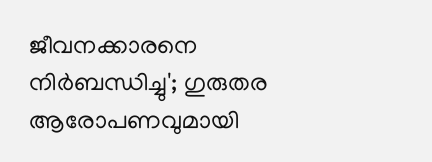ജീവനക്കാരനെ നിര്‍ബന്ധിച്ചു'; ഗുരുതര ആരോപണവുമായി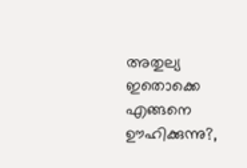അതുല്യ
ഇതൊക്കെ എങ്ങനെ ഊഹിക്കുന്നു?,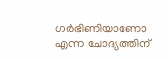ഗർഭിണിയാണോ എന്ന ചോദ്യത്തിന്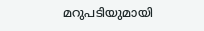മറുപടിയുമായി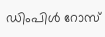ഡിംപിൾ റോസ്